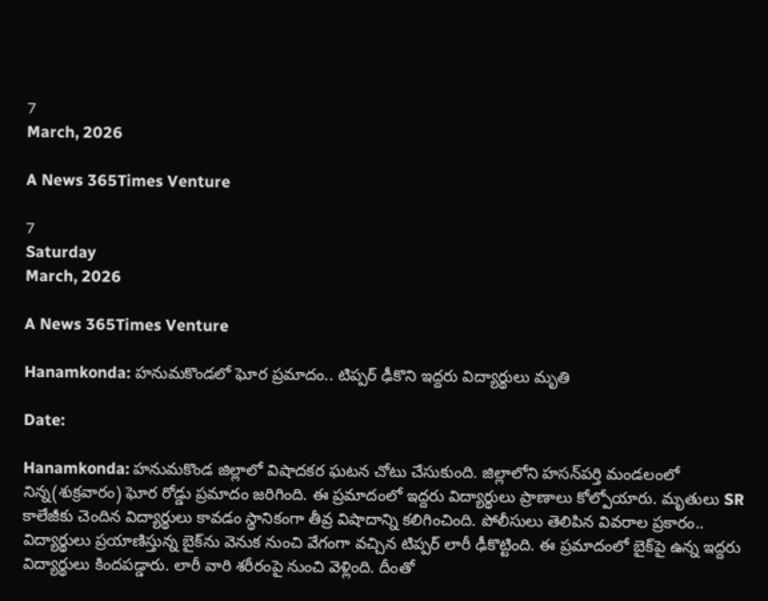7
March, 2026

A News 365Times Venture

7
Saturday
March, 2026

A News 365Times Venture

Hanamkonda: హనుమకొండలో ఘోర ప్రమాదం.. టిప్పర్ ఢీకొని ఇద్దరు విద్యార్థులు మృతి

Date:

Hanamkonda: హనుమకొండ జిల్లాలో విషాదకర ఘటన చోటు చేసుకుంది. జిల్లాలోని హసన్‌పర్తి మండలంలో నిన్న(శుక్రవారం) ఘోర రోడ్డు ప్రమాదం జరిగింది. ఈ ప్రమాదంలో ఇద్దరు విద్యార్థులు ప్రాణాలు కోల్పోయారు. మృతులు SR కాలేజీకు చెందిన విద్యార్థులు కావడం స్థానికంగా తీవ్ర విషాదాన్ని కలిగించింది. పోలీసులు తెలిపిన వివరాల ప్రకారం.. విద్యార్థులు ప్రయాణిస్తున్న బైక్‌ను వెనుక నుంచి వేగంగా వచ్చిన టిప్పర్ లారీ ఢీకొట్టింది. ఈ ప్రమాదంలో బైక్‌పై ఉన్న ఇద్దరు విద్యార్థులు కిందపడ్డారు. లారీ వారి శరీరంపై నుంచి వెళ్లింది. దీంతో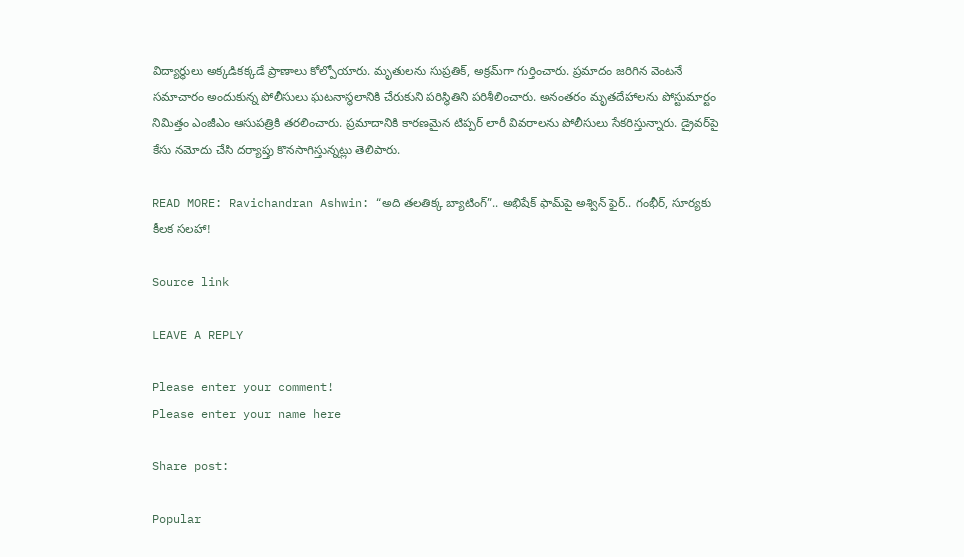విద్యార్థులు అక్కడికక్కడే ప్రాణాలు కోల్పోయారు. మృతులను సుప్రతిక్, అక్రమ్‌గా గుర్తించారు. ప్రమాదం జరిగిన వెంటనే సమాచారం అందుకున్న పోలీసులు ఘటనాస్థలానికి చేరుకుని పరిస్థితిని పరిశీలించారు. అనంతరం మృతదేహాలను పోస్టుమార్టం నిమిత్తం ఎంజీఎం ఆసుపత్రికి తరలించారు. ప్రమాదానికి కారణమైన టిప్పర్ లారీ వివరాలను పోలీసులు సేకరిస్తున్నారు. డ్రైవర్‌పై కేసు నమోదు చేసి దర్యాప్తు కొనసాగిస్తున్నట్లు తెలిపారు.

READ MORE: Ravichandran Ashwin: “అది తలతిక్క బ్యాటింగ్”.. అభిషేక్‌ ఫామ్‌పై అశ్విన్ ఫైర్.. గంభీర్, సూర్యకు కీలక సలహా!

Source link

LEAVE A REPLY

Please enter your comment!
Please enter your name here

Share post:

Popular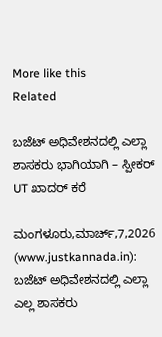More like this
Related

ಬಜೆಟ್ ಅಧಿವೇಶನದಲ್ಲಿ ಎಲ್ಲಾ ಶಾಸಕರು ಭಾಗಿಯಾಗಿ – ಸ್ಪೀಕರ್ UT ಖಾದರ್ ಕರೆ

ಮಂಗಳೂರು,ಮಾರ್ಚ್,7,2026 (www.justkannada.in): ಬಜೆಟ್ ಅಧಿವೇಶನದಲ್ಲಿ ಎಲ್ಲಾ ಎಲ್ಲ ಶಾಸಕರು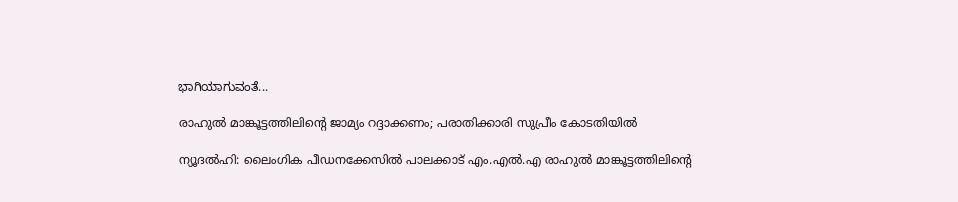ಭಾಗಿಯಾಗುವಂತೆ...

രാഹുല്‍ മാങ്കൂട്ടത്തിലിന്റെ ജാമ്യം റദ്ദാക്കണം; പരാതിക്കാരി സുപ്രീം കോടതിയില്‍

ന്യൂദല്‍ഹി: ലൈംഗിക പീഡനക്കേസില്‍ പാലക്കാട് എം.എല്‍.എ രാഹുല്‍ മാങ്കൂട്ടത്തിലിന്റെ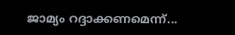ജാമ്യം റദ്ദാക്കണമെന്ന്...